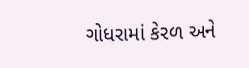ગોધરામાં કેરળ અને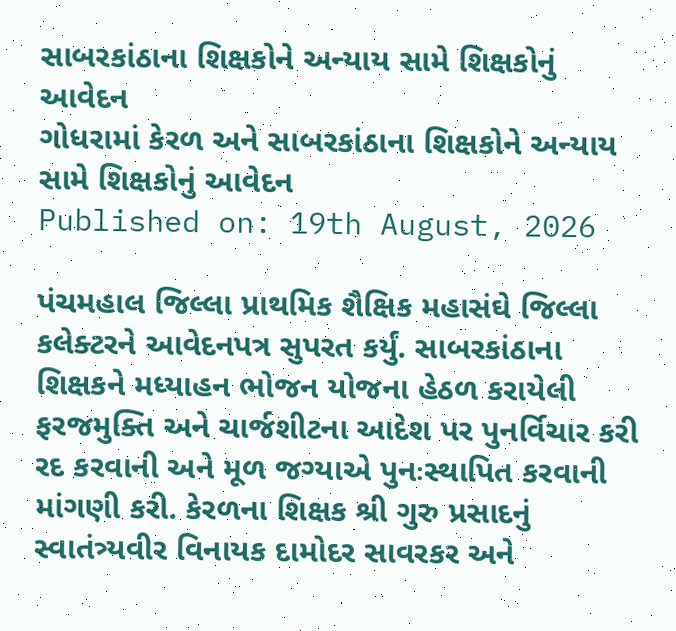સાબરકાંઠાના શિક્ષકોને અન્યાય સામે શિક્ષકોનું આવેદન
ગોધરામાં કેરળ અને સાબરકાંઠાના શિક્ષકોને અન્યાય સામે શિક્ષકોનું આવેદન
Published on: 19th August, 2026

પંચમહાલ જિલ્લા પ્રાથમિક શૈક્ષિક મહાસંઘે જિલ્લા કલેક્ટરને આવેદનપત્ર સુપરત કર્યું. સાબરકાંઠાના શિક્ષકને મધ્યાહન ભોજન યોજના હેઠળ કરાયેલી ફરજમુક્તિ અને ચાર્જશીટના આદેશ પર પુનર્વિચાર કરી રદ કરવાની અને મૂળ જગ્યાએ પુનઃસ્થાપિત કરવાની માંગણી કરી. કેરળના શિક્ષક શ્રી ગુરુ પ્રસાદનું સ્વાતંત્ર્યવીર વિનાયક દામોદર સાવરકર અને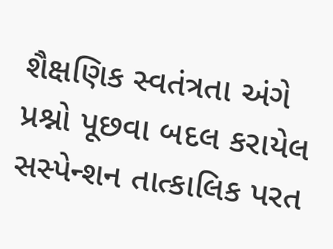શૈક્ષણિક સ્વતંત્રતા અંગે પ્રશ્નો પૂછવા બદલ કરાયેલ સસ્પેન્શન તાત્કાલિક પરત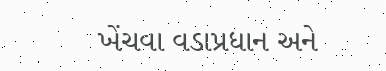ખેંચવા વડાપ્રધાન અને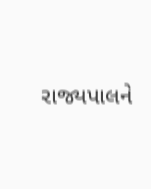રાજ્યપાલને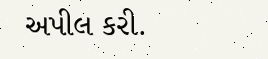અપીલ કરી.